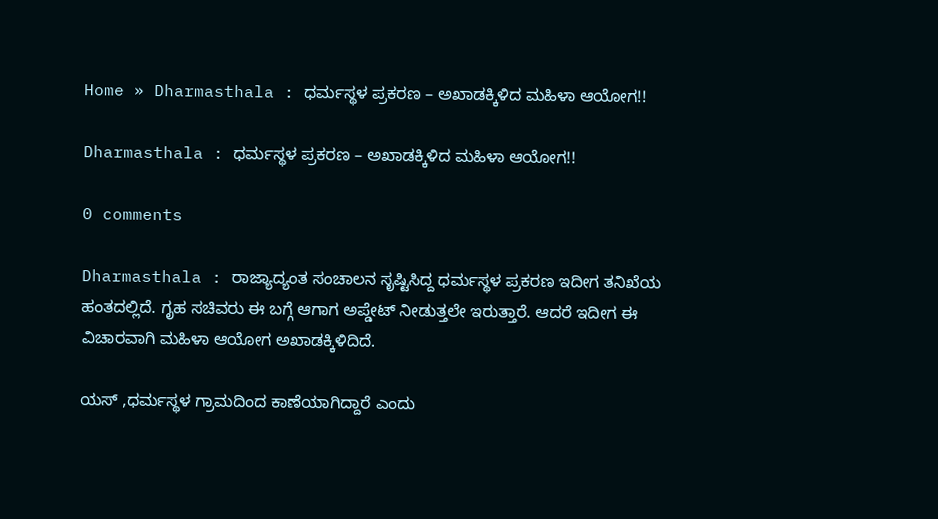Home » Dharmasthala : ಧರ್ಮಸ್ಥಳ ಪ್ರಕರಣ – ಅಖಾಡಕ್ಕಿಳಿದ ಮಹಿಳಾ ಆಯೋಗ!!

Dharmasthala : ಧರ್ಮಸ್ಥಳ ಪ್ರಕರಣ – ಅಖಾಡಕ್ಕಿಳಿದ ಮಹಿಳಾ ಆಯೋಗ!!

0 comments

Dharmasthala : ರಾಜ್ಯಾದ್ಯಂತ ಸಂಚಾಲನ ಸೃಷ್ಟಿಸಿದ್ದ ಧರ್ಮಸ್ಥಳ ಪ್ರಕರಣ ಇದೀಗ ತನಿಖೆಯ ಹಂತದಲ್ಲಿದೆ. ಗೃಹ ಸಚಿವರು ಈ ಬಗ್ಗೆ ಆಗಾಗ ಅಪ್ಡೇಟ್ ನೀಡುತ್ತಲೇ ಇರುತ್ತಾರೆ. ಆದರೆ ಇದೀಗ ಈ ವಿಚಾರವಾಗಿ ಮಹಿಳಾ ಆಯೋಗ ಅಖಾಡಕ್ಕಿಳಿದಿದೆ.

ಯಸ್ ,ಧರ್ಮಸ್ಥಳ ಗ್ರಾಮದಿಂದ ಕಾಣೆಯಾಗಿದ್ದಾರೆ ಎಂದು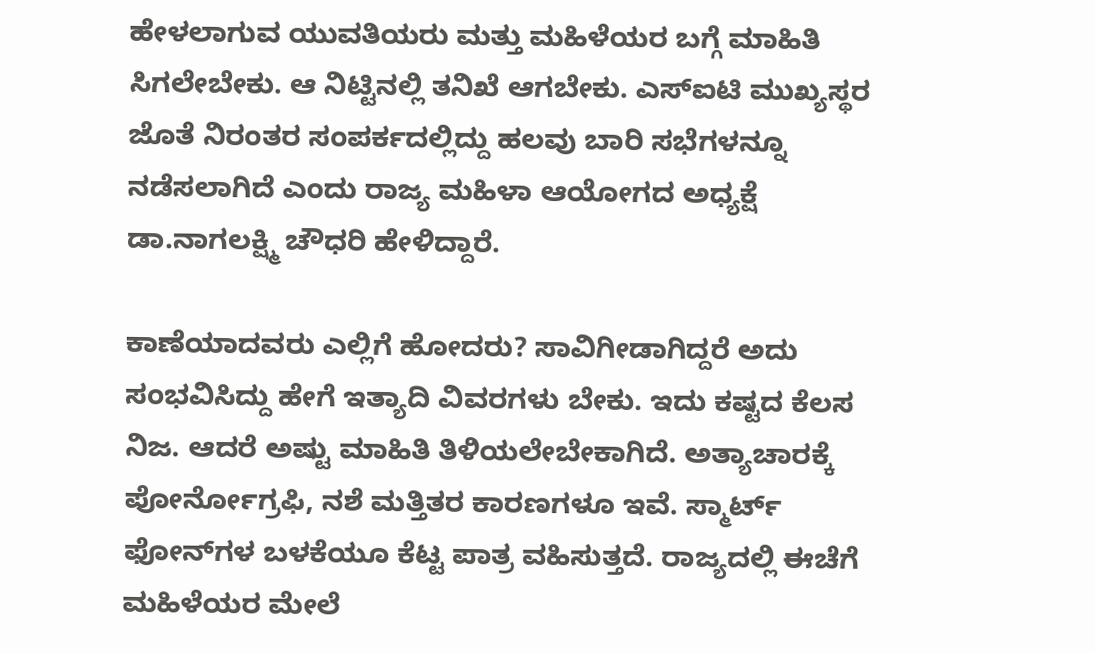ಹೇಳಲಾಗುವ ಯುವತಿಯರು ಮತ್ತು ಮಹಿಳೆಯರ ಬಗ್ಗೆ ಮಾಹಿತಿ ಸಿಗಲೇಬೇಕು. ಆ ನಿಟ್ಟಿನಲ್ಲಿ ತನಿಖೆ ಆಗಬೇಕು. ಎಸ್‌ಐಟಿ ಮುಖ್ಯಸ್ಥರ ಜೊತೆ ನಿರಂತರ ಸಂಪರ್ಕದಲ್ಲಿದ್ದು ಹಲವು ಬಾರಿ ಸಭೆಗಳನ್ನೂ ನಡೆಸಲಾಗಿದೆ ಎಂದು ರಾಜ್ಯ ಮಹಿಳಾ ಆಯೋಗದ ಅಧ್ಯಕ್ಷೆ ಡಾ.ನಾಗಲಕ್ಷ್ಮಿ ಚೌಧರಿ ಹೇಳಿದ್ದಾರೆ.

ಕಾಣೆಯಾದವರು ಎಲ್ಲಿಗೆ ಹೋದರು? ಸಾವಿಗೀಡಾಗಿದ್ದರೆ ಅದು ಸಂಭವಿಸಿದ್ದು ಹೇಗೆ ಇತ್ಯಾದಿ ವಿವರಗಳು ಬೇಕು. ಇದು ಕಷ್ಟದ ಕೆಲಸ ನಿಜ. ಆದರೆ ಅಷ್ಟು ಮಾಹಿತಿ ತಿಳಿಯಲೇಬೇಕಾಗಿದೆ. ಅತ್ಯಾಚಾರಕ್ಕೆ ಪೋರ್ನೋಗ್ರಫಿ, ನಶೆ ಮತ್ತಿತರ ಕಾರಣಗಳೂ ಇವೆ. ಸ್ಮಾರ್ಟ್ ಫೋನ್‌ಗಳ ಬಳಕೆಯೂ‌ ಕೆಟ್ಟ ಪಾತ್ರ ವಹಿಸುತ್ತದೆ. ರಾಜ್ಯದಲ್ಲಿ ಈಚೆಗೆ ಮಹಿಳೆಯರ ಮೇಲೆ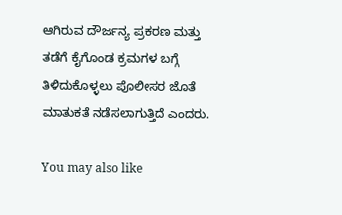ಆಗಿರುವ ದೌರ್ಜನ್ಯ ಪ್ರಕರಣ ಮತ್ತು ತಡೆಗೆ ಕೈಗೊಂಡ ಕ್ರಮಗಳ ಬಗ್ಗೆ ತಿಳಿದುಕೊಳ್ಳಲು ಪೊಲೀಸರ ಜೊತೆ ಮಾತುಕತೆ ನಡೆಸಲಾಗುತ್ತಿದೆ ಎಂದರು.

You may also like